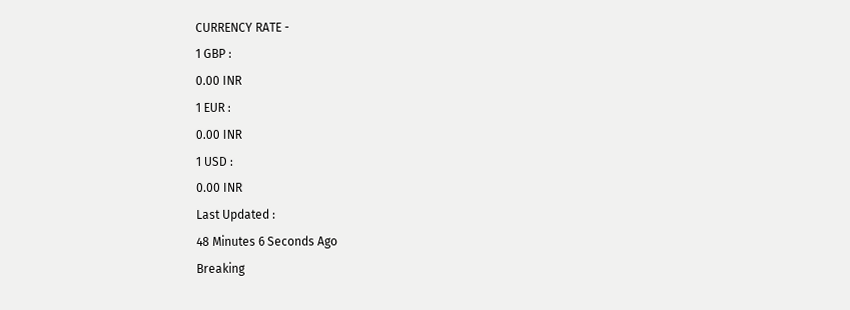CURRENCY RATE -
1 GBP :
0.00 INR
1 EUR :
0.00 INR
1 USD :
0.00 INR
Last Updated :
48 Minutes 6 Seconds Ago
Breaking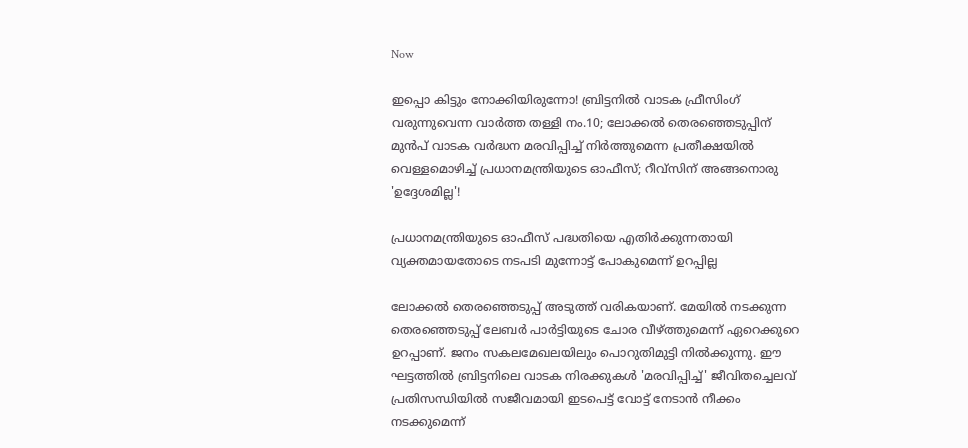Now

ഇപ്പൊ കിട്ടും നോക്കിയിരുന്നോ! ബ്രിട്ടനില്‍ വാടക ഫ്രീസിംഗ് വരുന്നുവെന്ന വാര്‍ത്ത തള്ളി നം.10; ലോക്കല്‍ തെരഞ്ഞെടുപ്പിന് മുന്‍പ് വാടക വര്‍ദ്ധന മരവിപ്പിച്ച് നിര്‍ത്തുമെന്ന പ്രതീക്ഷയില്‍ വെള്ളമൊഴിച്ച് പ്രധാനമന്ത്രിയുടെ ഓഫീസ്; റീവ്‌സിന് അങ്ങനൊരു 'ഉദ്ദേശമില്ല'!

പ്രധാനമന്ത്രിയുടെ ഓഫീസ് പദ്ധതിയെ എതിര്‍ക്കുന്നതായി വ്യക്തമായതോടെ നടപടി മുന്നോട്ട് പോകുമെന്ന് ഉറപ്പില്ല

ലോക്കല്‍ തെരഞ്ഞെടുപ്പ് അടുത്ത് വരികയാണ്. മേയില്‍ നടക്കുന്ന തെരഞ്ഞെടുപ്പ് ലേബര്‍ പാര്‍ട്ടിയുടെ ചോര വീഴ്ത്തുമെന്ന് ഏറെക്കുറെ ഉറപ്പാണ്. ജനം സകലമേഖലയിലും പൊറുതിമുട്ടി നില്‍ക്കുന്നു. ഈ ഘട്ടത്തില്‍ ബ്രിട്ടനിലെ വാടക നിരക്കുകള്‍ 'മരവിപ്പിച്ച്' ജീവിതച്ചെലവ് പ്രതിസന്ധിയില്‍ സജീവമായി ഇടപെട്ട് വോട്ട് നേടാന്‍ നീക്കം നടക്കുമെന്ന്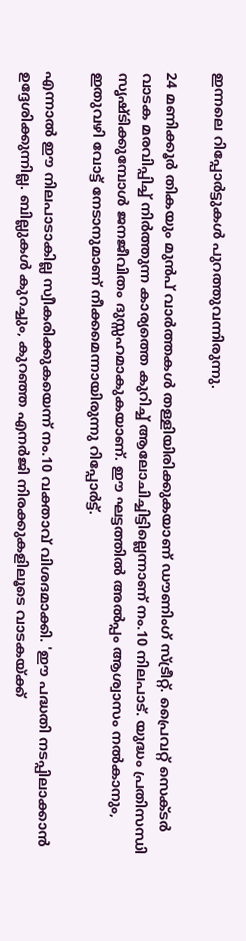ഇന്നലെ റിപ്പോര്‍ട്ടുകള്‍ പുറത്തുവന്നിരുന്നു.

24 മണിക്കൂര്‍ തികയും മുന്‍പ് വാര്‍ത്തകള്‍ തള്ളിയിരിക്കുകയാണ് ഡൗണിംഗ് സ്ട്രീറ്റ്. പ്രൈവറ്റ് സെക്ടര്‍ വാടക മരവിപ്പിച്ച് നിര്‍ത്തുന്ന കാര്യത്തെ കുറിച്ച് ആലോചിച്ചിട്ടില്ലെന്നാണ് നം.10 നിലപാട്. യുദ്ധം പ്രതിസന്ധി സൃഷ്ടിക്കുമ്പോള്‍ ജനജീവിതം ദുസ്സഹമാകുകയാണ്. ഈ ഘട്ടത്തില്‍ അല്‍പ്പം ആശ്വാസം നല്‍കാനും, ഇതുവഴി വോട്ട് നേടാനുമാണ് നീക്കമെന്നായിരുന്നു റിപ്പോര്‍ട്ട്.

എന്നാല്‍ ഈ നിലപാടാകില്ല സ്വീകരിക്കുകയെന്ന് നം.10 വക്താവ് വിശദമാക്കി. 'ഈ പദ്ധതി നടപ്പിലാക്കാന്‍ ഉദ്ദേശിക്കുന്നില്ല. ബില്ലുകള്‍ കുറച്ചും, കുറഞ്ഞ എനര്‍ജി നിരക്കുകളിലൂടെ വാടകയ്ക്ക്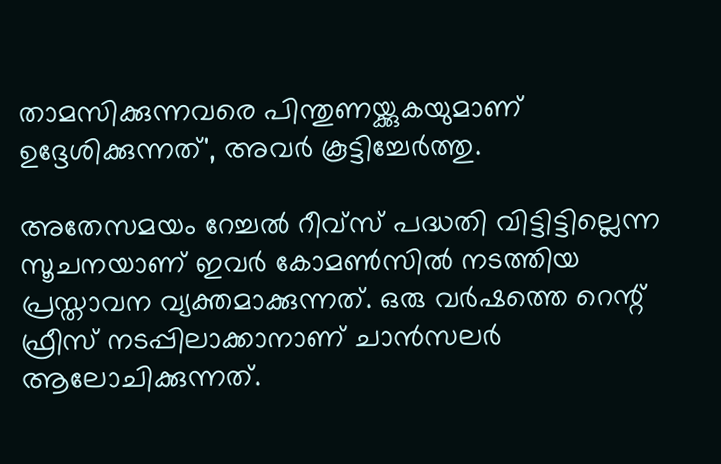താമസിക്കുന്നവരെ പിന്തുണയ്ക്കുകയുമാണ് ഉദ്ദേശിക്കുന്നത്', അവര്‍ കൂട്ടിച്ചേര്‍ത്തു.

അതേസമയം റേച്ചല്‍ റീവ്‌സ് പദ്ധതി വിട്ടിട്ടില്ലെന്ന സൂചനയാണ് ഇവര്‍ കോമണ്‍സില്‍ നടത്തിയ പ്രസ്താവന വ്യക്തമാക്കുന്നത്. ഒരു വര്‍ഷത്തെ റെന്റ് ഫ്രീസ് നടപ്പിലാക്കാനാണ് ചാന്‍സലര്‍ ആലോചിക്കുന്നത്.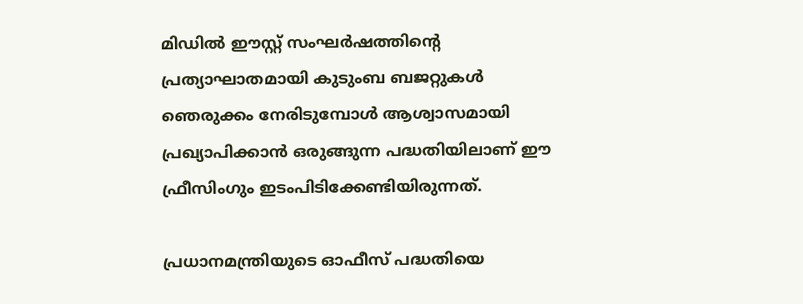മിഡില്‍ ഈസ്റ്റ് സംഘര്‍ഷത്തിന്റെ പ്രത്യാഘാതമായി കുടുംബ ബജറ്റുകള്‍ ഞെരുക്കം നേരിടുമ്പോള്‍ ആശ്വാസമായി പ്രഖ്യാപിക്കാന്‍ ഒരുങ്ങുന്ന പദ്ധതിയിലാണ് ഈ ഫ്രീസിംഗും ഇടംപിടിക്കേണ്ടിയിരുന്നത്.

പ്രധാനമന്ത്രിയുടെ ഓഫീസ് പദ്ധതിയെ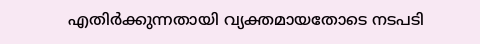എതിര്‍ക്കുന്നതായി വ്യക്തമായതോടെ നടപടി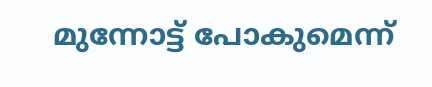മുന്നോട്ട് പോകുമെന്ന്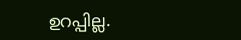ഉറപ്പില്ല.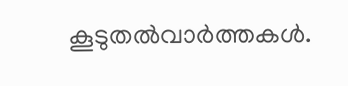കൂടുതല്‍വാര്‍ത്തകള്‍.